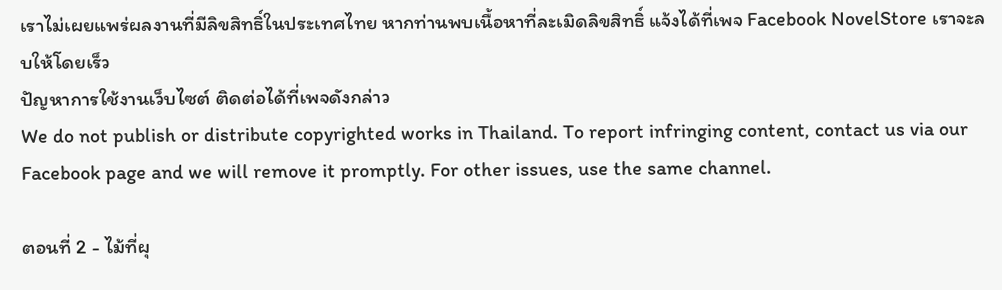เราไม่เผยแพร่ผลงานที่มีลิขสิทธิ์ในประเทศไทย หากท่านพบเนื้อหาที่ละเมิดลิขสิทธิ์ แจ้งได้ที่เพจ Facebook NovelStore เราจะลบให้โดยเร็ว
ปัญหาการใช้งานเว็บไซต์ ติดต่อได้ที่เพจดังกล่าว
We do not publish or distribute copyrighted works in Thailand. To report infringing content, contact us via our Facebook page and we will remove it promptly. For other issues, use the same channel.

ตอนที่ 2 - ไม้ที่ผุ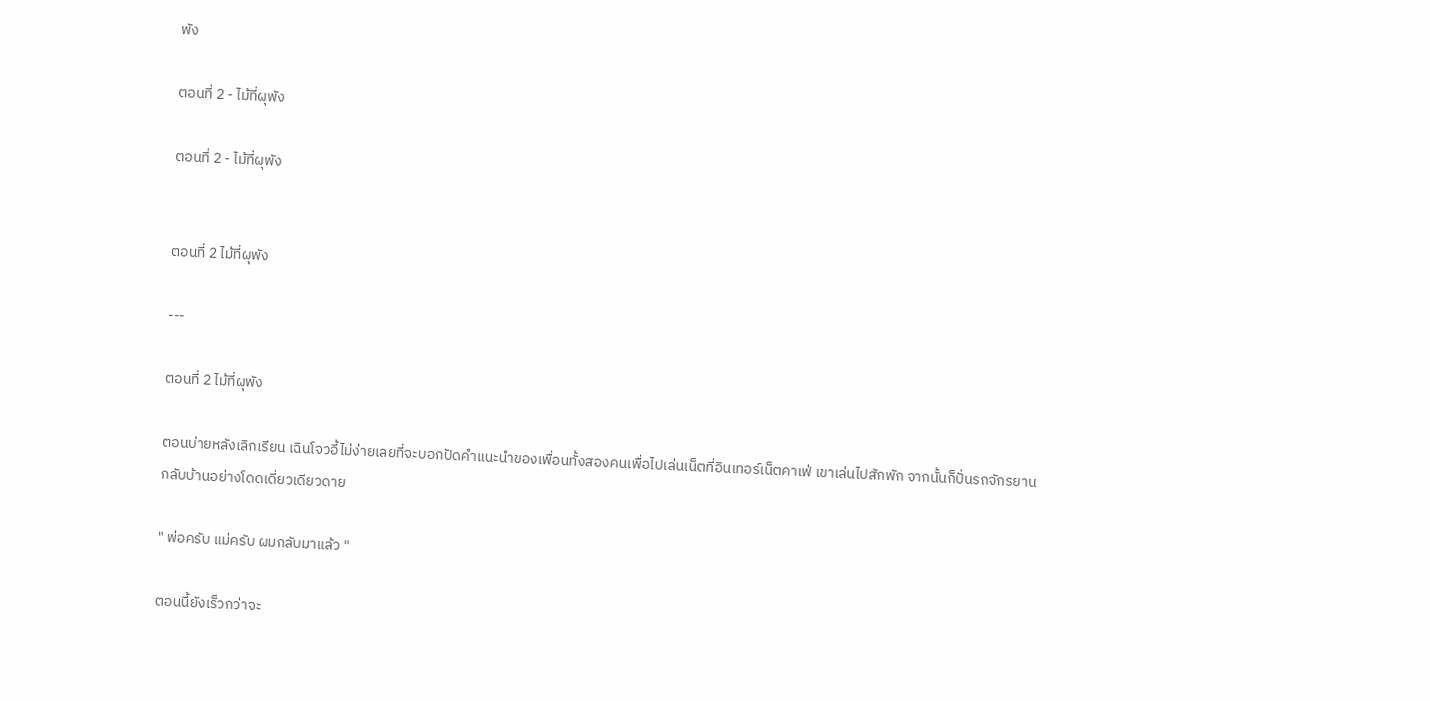พัง

ตอนที่ 2 - ไม้ที่ผุพัง

ตอนที่ 2 - ไม้ที่ผุพัง


ตอนที่ 2 ไม้ที่ผุพัง

---

ตอนที่ 2 ไม้ที่ผุพัง

ตอนบ่ายหลังเลิกเรียน เฉินโจวอี้ไม่ง่ายเลยที่จะบอกปัดคำแนะนำของเพื่อนทั้งสองคนเพื่อไปเล่นเน็ตที่อินเทอร์เน็ตคาเฟ่ เขาเล่นไปสักพัก จากนั้นก็ปั่นรถจักรยานกลับบ้านอย่างโดดเดี่ยวเดียวดาย

" พ่อครับ แม่ครับ ผมกลับมาแล้ว "

ตอนนี้ยังเร็วกว่าจะ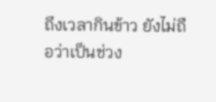ถึงเวลากินข้าว ยังไม่ถือว่าเป็นช่วง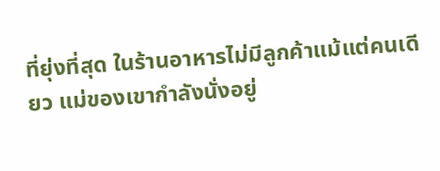ที่ยุ่งที่สุด ในร้านอาหารไม่มีลูกค้าแม้แต่คนเดียว แม่ของเขากำลังนั่งอยู่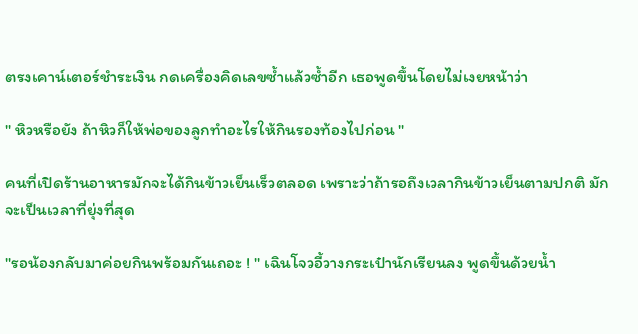ตรงเคาน์เตอร์ชำระเงิน กดเครื่องคิดเลขซ้ำแล้วซ้ำอีก เธอพูดขึ้นโดยไม่เงยหน้าว่า

" หิวหรือยัง ถ้าหิวก็ให้พ่อของลูกทำอะไรให้กินรองท้องไปก่อน "

คนที่เปิดร้านอาหารมักจะได้กินข้าวเย็นเร็วตลอด เพราะว่าถ้ารอถึงเวลากินข้าวเย็นตามปกติ มักจะเป็นเวลาที่ยุ่งที่สุด

"รอน้องกลับมาค่อยกินพร้อมกันเถอะ ! " เฉินโจวอี้วางกระเป๋านักเรียนลง พูดขึ้นด้วยน้ำ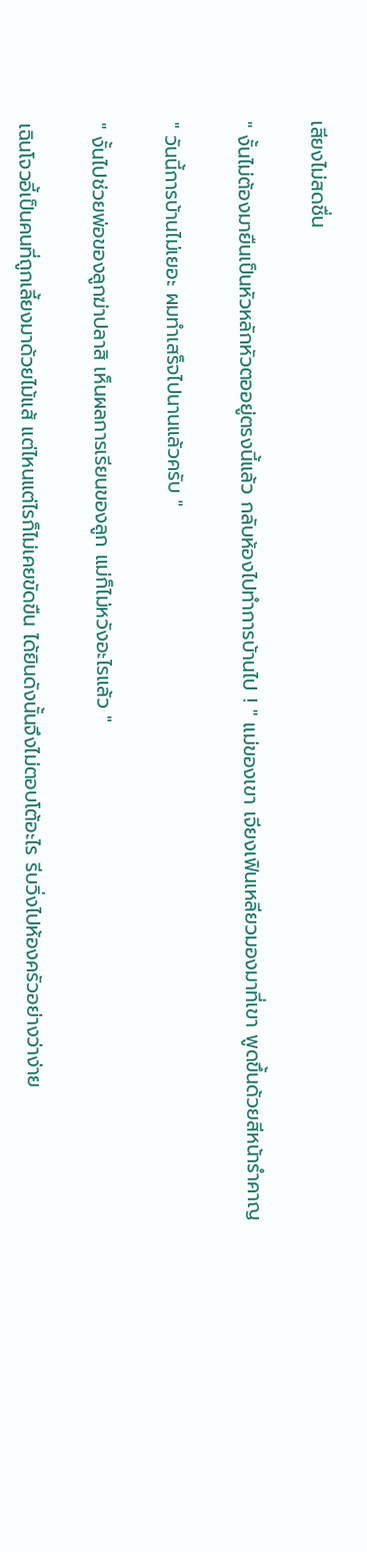เสียงไม่สดชื่น

" งั้นไม่ต้องมายืนเป็นหัวหลักหัวตออยู่ตรงนี้แล้ว กลับห้องไปทำการบ้านไป ! " แม่ของเขา เจียงเฟินเหลียวมองมาที่เขา พูดขึ้นด้วยสีหน้ารำคาญ

" วันนี้การบ้านไม่เยอะ ผมทำเสร็จไปนานแล้วครับ "

" งั้นไปช่วยพ่อของลูกฆ่าปลาสิ เห็นผลการเรียนของลูก แม่ก็ไม่หวังอะไรแล้ว "

เฉินโจวอี้เป็นคนที่ถูกเลี้ยงมาด้วยไม้แส้ แต่ไหนแต่ไรก็ไม่เคยขัดขืน ได้ยินดังนั้นจึงไม่ตอบโต้อะไร รีบวิ่งไปห้องครัวอย่างว่าง่าย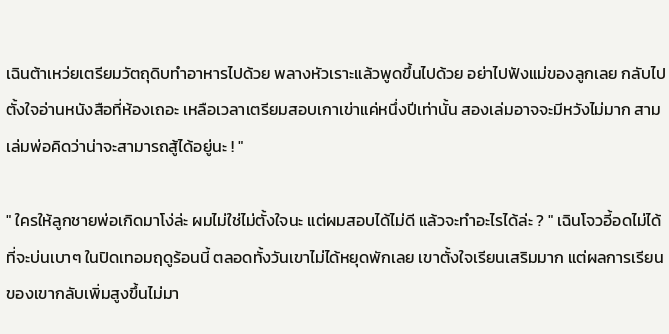เฉินต้าเหว่ยเตรียมวัตถุดิบทำอาหารไปด้วย พลางหัวเราะแล้วพูดขึ้นไปด้วย อย่าไปฟังแม่ของลูกเลย กลับไปตั้งใจอ่านหนังสือที่ห้องเถอะ เหลือเวลาเตรียมสอบเกาเข่าแค่หนึ่งปีเท่านั้น สองเล่มอาจจะมีหวังไม่มาก สามเล่มพ่อคิดว่าน่าจะสามารถสู้ได้อยู่นะ ! "

" ใครให้ลูกชายพ่อเกิดมาโง่ล่ะ ผมไม่ใช่ไม่ตั้งใจนะ แต่ผมสอบได้ไม่ดี แล้วจะทำอะไรได้ล่ะ ? " เฉินโจวอี้อดไม่ได้ที่จะบ่นเบาๆ ในปิดเทอมฤดูร้อนนี้ ตลอดทั้งวันเขาไม่ได้หยุดพักเลย เขาตั้งใจเรียนเสริมมาก แต่ผลการเรียนของเขากลับเพิ่มสูงขึ้นไม่มา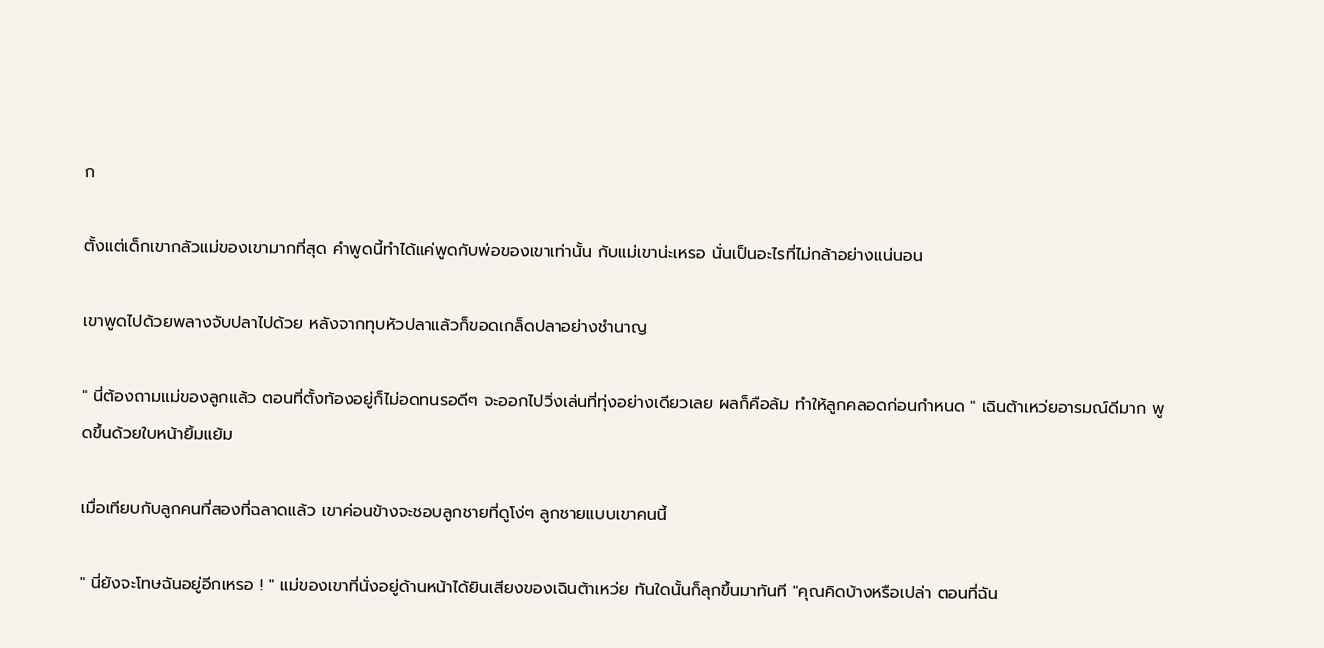ก

ตั้งแต่เด็กเขากลัวแม่ของเขามากที่สุด คำพูดนี้ทำได้แค่พูดกับพ่อของเขาเท่านั้น กับแม่เขาน่ะเหรอ นั่นเป็นอะไรที่ไม่กล้าอย่างแน่นอน

เขาพูดไปด้วยพลางจับปลาไปด้วย หลังจากทุบหัวปลาแล้วก็ขอดเกล็ดปลาอย่างชำนาญ

" นี่ต้องถามแม่ของลูกแล้ว ตอนที่ตั้งท้องอยู่ก็ไม่อดทนรอดีๆ จะออกไปวิ่งเล่นที่ทุ่งอย่างเดียวเลย ผลก็คือล้ม ทำให้ลูกคลอดก่อนกำหนด " เฉินต้าเหว่ยอารมณ์ดีมาก พูดขึ้นด้วยใบหน้ายิ้มแย้ม

เมื่อเทียบกับลูกคนที่สองที่ฉลาดแล้ว เขาค่อนข้างจะชอบลูกชายที่ดูโง่ๆ ลูกชายแบบเขาคนนี้

" นี่ยังจะโทษฉันอยู่อีกเหรอ ! " แม่ของเขาที่นั่งอยู่ด้านหน้าได้ยินเสียงของเฉินต้าเหว่ย ทันใดนั้นก็ลุกขึ้นมาทันที "คุณคิดบ้างหรือเปล่า ตอนที่ฉัน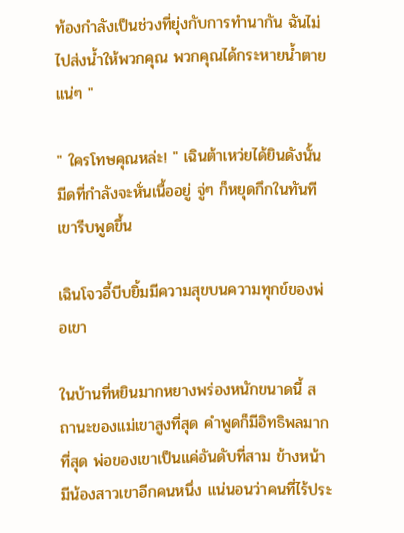ท้องกำลังเป็นช่วงที่ยุ่งกับการทำนากัน ฉันไม่ไปส่งน้ำให้พวกคุณ พวกคุณได้กระหายน้ำตายแน่ๆ "

" ใครโทษคุณหล่ะ! " เฉินต้าเหว่ยได้ยินดังนั้น มีดที่กำลังจะหั่นเนื้ออยู่ จู่ๆ ก็หยุดกึกในทันที เขารีบพูดขึ้น

เฉินโจวอี้บีบยิ้มมีความสุขบนความทุกข์ของพ่อเขา

ในบ้านที่หยินมากหยางพร่องหนักขนาดนี้ สถานะของแม่เขาสูงที่สุด คำพูดก็มีอิทธิพลมากที่สุด พ่อของเขาเป็นแค่อันดับที่สาม ข้างหน้ามีน้องสาวเขาอีกคนหนึ่ง แน่นอนว่าคนที่ไร้ประ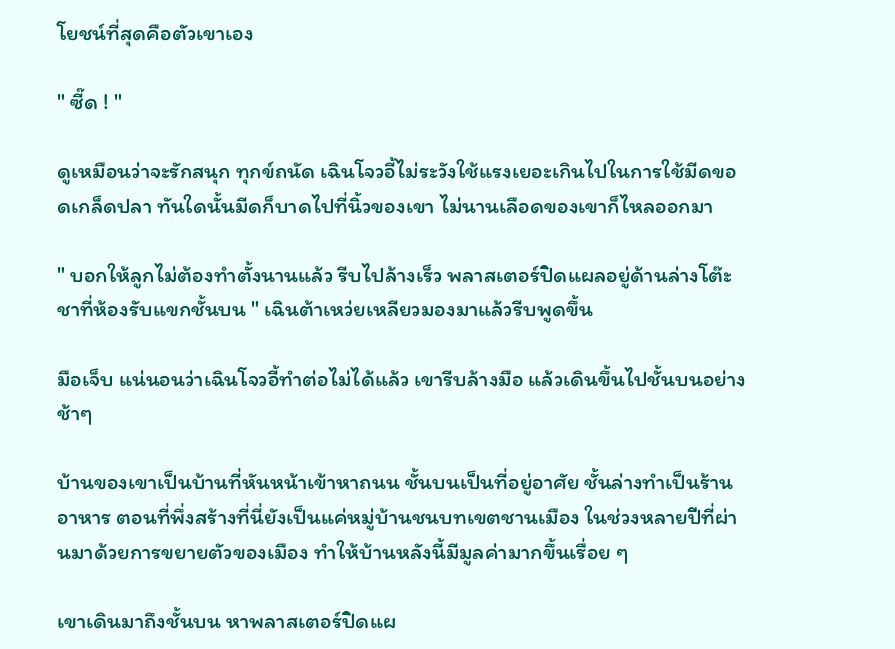โยชน์ที่สุดคือตัวเขาเอง

" ซี๊ด ! "

ดูเหมือนว่าจะรักสนุก ทุกข์ถนัด เฉินโจวอี้ไม่ระวังใช้แรงเยอะเกินไปในการใช้มีดขอดเกล็ดปลา ทันใดนั้นมีดก็บาดไปที่นิ้วของเขา ไม่นานเลือดของเขาก็ไหลออกมา

" บอกให้ลูกไม่ต้องทำตั้งนานแล้ว รีบไปล้างเร็ว พลาสเตอร์ปิดแผลอยู่ด้านล่างโต๊ะชาที่ห้องรับแขกชั้นบน " เฉินต้าเหว่ยเหลียวมองมาแล้วรีบพูดขึ้น

มือเจ็บ แน่นอนว่าเฉินโจวอี้ทำต่อไม่ได้แล้ว เขารีบล้างมือ แล้วเดินขึ้นไปชั้นบนอย่างช้าๆ

บ้านของเขาเป็นบ้านที่หันหน้าเข้าหาถนน ชั้นบนเป็นที่อยู่อาศัย ชั้นล่างทำเป็นร้านอาหาร ตอนที่พึ่งสร้างที่นี่ยังเป็นแค่หมู่บ้านชนบทเขตชานเมือง ในช่วงหลายปีที่ผ่านมาด้วยการขยายตัวของเมือง ทำให้บ้านหลังนี้มีมูลค่ามากขึ้นเรื่อย ๆ

เขาเดินมาถึงชั้นบน หาพลาสเตอร์ปิดแผ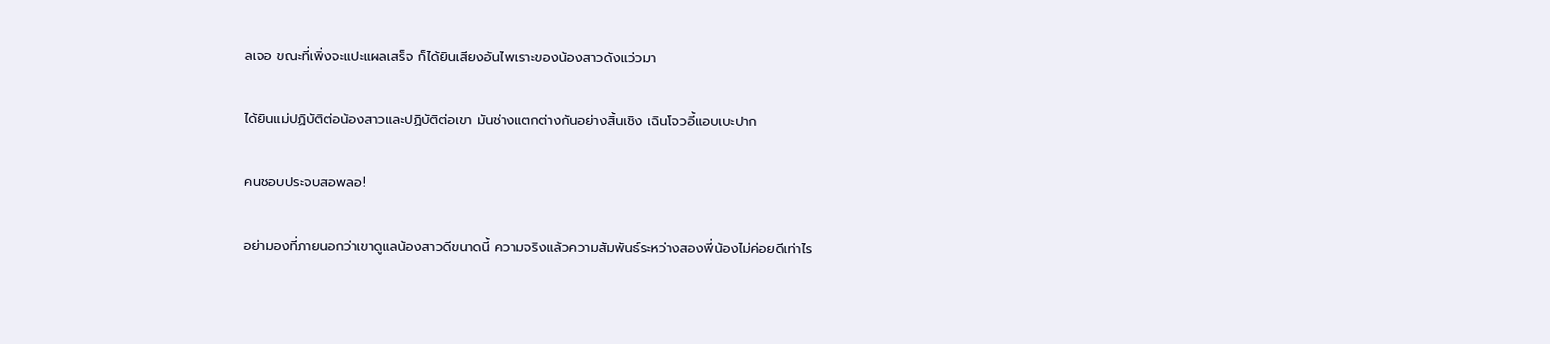ลเจอ ขณะที่เพิ่งจะแปะแผลเสร็จ ก็ได้ยินเสียงอันไพเราะของน้องสาวดังแว่วมา

ได้ยินแม่ปฏิบัติต่อน้องสาวและปฏิบัติต่อเขา มันช่างแตกต่างกันอย่างสิ้นเชิง เฉินโจวอี้แอบเบะปาก

คนชอบประจบสอพลอ!

อย่ามองที่ภายนอกว่าเขาดูแลน้องสาวดีขนาดนี้ ความจริงแล้วความสัมพันธ์ระหว่างสองพี่น้องไม่ค่อยดีเท่าไร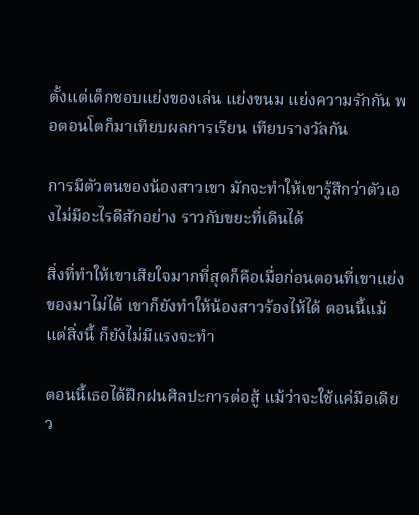ตั้งแต่เด็กชอบแย่งของเล่น แย่งขนม แย่งความรักกัน พอตอนโตก็มาเทียบผลการเรียน เทียบรางวัลกัน

การมีตัวตนของน้องสาวเขา มักจะทำให้เขารู้สึกว่าตัวเองไม่มีอะไรดีสักอย่าง ราวกับขยะที่เดินได้

สิ่งที่ทำให้เขาเสียใจมากที่สุดก็คือเมื่อก่อนตอนที่เขาแย่งของมาไม่ได้ เขาก็ยังทำให้น้องสาวร้องไห้ได้ ตอนนี้แม้แต่สิ่งนี้ ก็ยังไม่มีแรงจะทำ

ตอนนี้เธอได้ฝึกฝนศิลปะการต่อสู้ แม้ว่าจะใช้แค่มือเดียว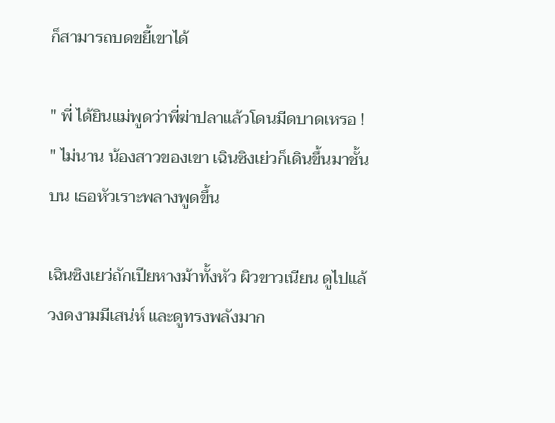ก็สามารถบดขยี้เขาได้

" พี่ ได้ยินแม่พูดว่าพี่ฆ่าปลาแล้วโดนมีดบาดเหรอ ! " ไม่นาน น้องสาวของเขา เฉินซิงเย่วก็เดินขึ้นมาชั้นบน เธอหัวเราะพลางพูดขึ้น

เฉินซิงเยว่ถักเปียหางม้าทั้งหัว ผิวขาวเนียน ดูไปแล้วงดงามมีเสน่ห์ และดูทรงพลังมาก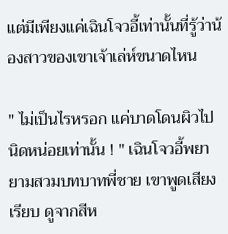แต่มีเพียงแค่เฉินโจวอี้เท่านั้นที่รู้ว่าน้องสาวของเขาเจ้าเล่ห์ขนาดไหน

" ไม่เป็นไรหรอก แค่บาดโดนผิวไปนิดหน่อยเท่านั้น ! " เฉินโจวอี้พยายามสวมบทบาทพี่ชาย เขาพูดเสียงเรียบ ดูจากสีห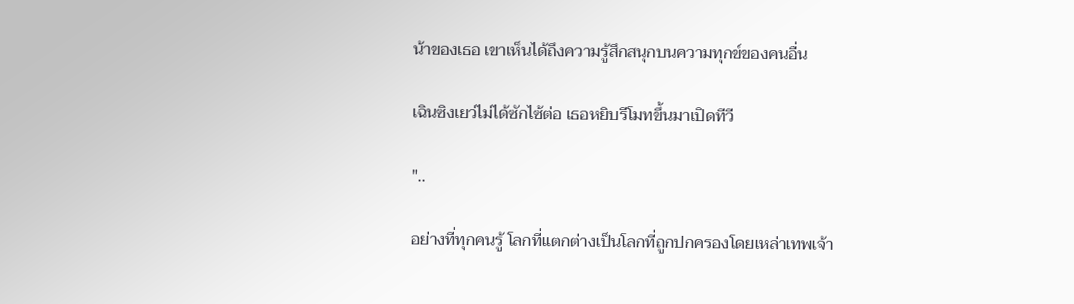น้าของเธอ เขาเห็นได้ถึงความรู้สึกสนุกบนความทุกข์ของคนอื่น

เฉินซิงเยว่ไม่ได้ซักไซ้ต่อ เธอหยิบรีโมทขึ้นมาเปิดทีวี

"..

อย่างที่ทุกคนรู้ โลกที่แตกต่างเป็นโลกที่ถูกปกครองโดยเหล่าเทพเจ้า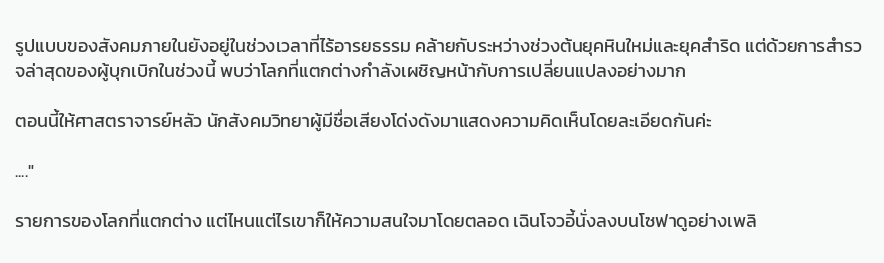รูปแบบของสังคมภายในยังอยู่ในช่วงเวลาที่ไร้อารยธรรม คล้ายกับระหว่างช่วงต้นยุคหินใหม่และยุคสำริด แต่ด้วยการสำรวจล่าสุดของผู้บุกเบิกในช่วงนี้ พบว่าโลกที่แตกต่างกำลังเผชิญหน้ากับการเปลี่ยนแปลงอย่างมาก

ตอนนี้ให้ศาสตราจารย์หลัว นักสังคมวิทยาผู้มีชื่อเสียงโด่งดังมาแสดงความคิดเห็นโดยละเอียดกันค่ะ

...."

รายการของโลกที่แตกต่าง แต่ไหนแต่ไรเขาก็ให้ความสนใจมาโดยตลอด เฉินโจวอี้นั่งลงบนโซฟาดูอย่างเพลิ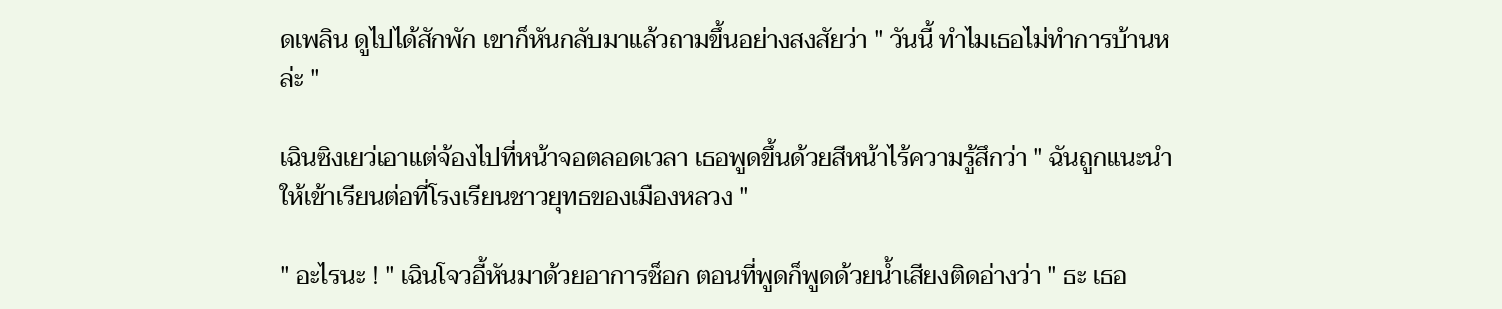ดเพลิน ดูไปได้สักพัก เขาก็หันกลับมาแล้วถามขึ้นอย่างสงสัยว่า " วันนี้ ทำไมเธอไม่ทำการบ้านหล่ะ "

เฉินซิงเยว่เอาแต่จ้องไปที่หน้าจอตลอดเวลา เธอพูดขึ้นด้วยสีหน้าไร้ความรู้สึกว่า " ฉันถูกแนะนำให้เข้าเรียนต่อที่โรงเรียนชาวยุทธของเมืองหลวง "

" อะไรนะ ! " เฉินโจวอี้หันมาด้วยอาการช็อก ตอนที่พูดก็พูดด้วยน้ำเสียงติดอ่างว่า " ธะ เธอ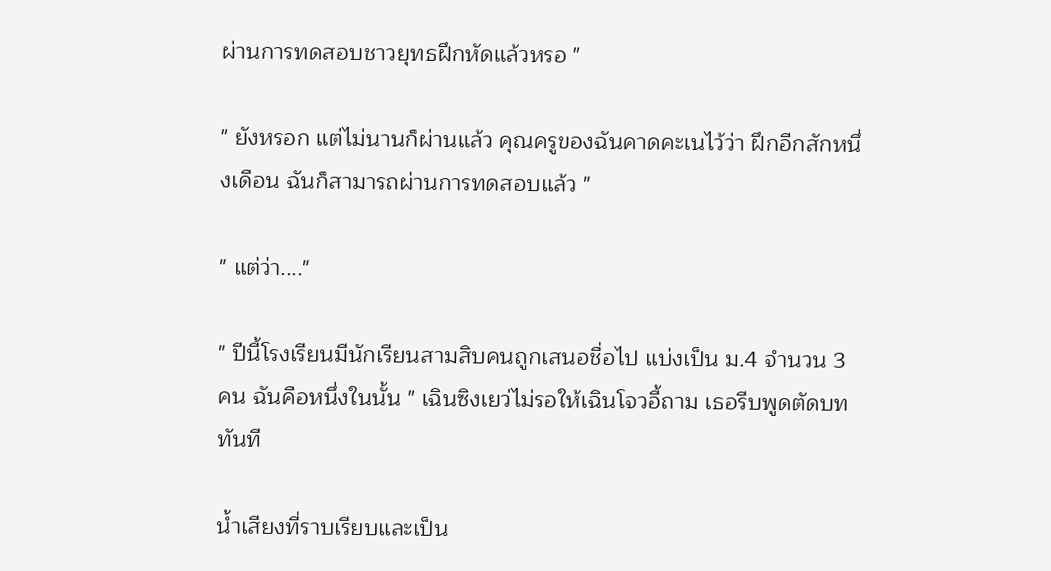ผ่านการทดสอบชาวยุทธฝึกหัดแล้วหรอ "

" ยังหรอก แต่ไม่นานก็ผ่านแล้ว คุณครูของฉันคาดคะเนไว้ว่า ฝึกอีกสักหนึ่งเดือน ฉันก็สามารถผ่านการทดสอบแล้ว "

" แต่ว่า...."

" ปีนี้โรงเรียนมีนักเรียนสามสิบคนถูกเสนอชื่อไป แบ่งเป็น ม.4 จำนวน 3 คน ฉันคือหนึ่งในนั้น " เฉินซิงเยว่ไม่รอให้เฉินโจวอี้ถาม เธอรีบพูดตัดบททันที

น้ำเสียงที่ราบเรียบและเป็น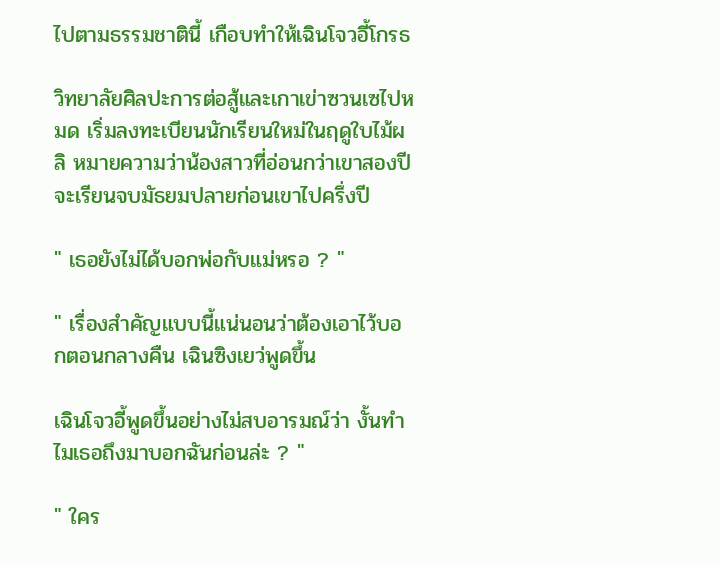ไปตามธรรมชาตินี้ เกือบทำให้เฉินโจวอี้โกรธ

วิทยาลัยศิลปะการต่อสู้และเกาเข่าซวนเซไปหมด เริ่มลงทะเบียนนักเรียนใหม่ในฤดูใบไม้ผลิ หมายความว่าน้องสาวที่อ่อนกว่าเขาสองปีจะเรียนจบมัธยมปลายก่อนเขาไปครึ่งปี

" เธอยังไม่ได้บอกพ่อกับแม่หรอ ? "

" เรื่องสำคัญแบบนี้แน่นอนว่าต้องเอาไว้บอกตอนกลางคืน เฉินซิงเยว่พูดขึ้น

เฉินโจวอี้พูดขึ้นอย่างไม่สบอารมณ์ว่า งั้นทำไมเธอถึงมาบอกฉันก่อนล่ะ ? "

" ใคร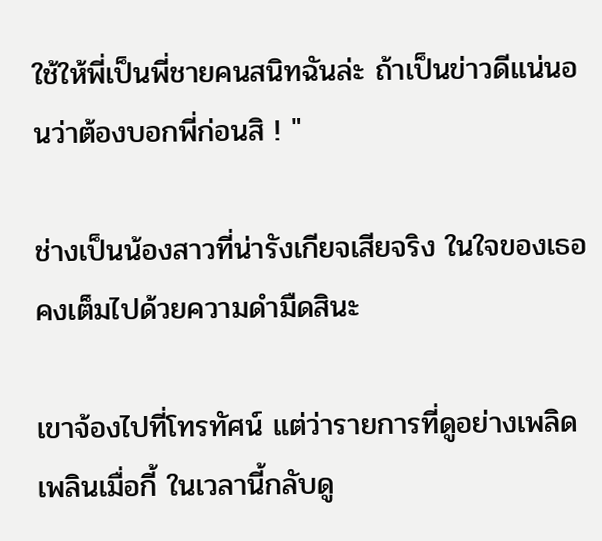ใช้ให้พี่เป็นพี่ชายคนสนิทฉันล่ะ ถ้าเป็นข่าวดีแน่นอนว่าต้องบอกพี่ก่อนสิ ! "

ช่างเป็นน้องสาวที่น่ารังเกียจเสียจริง ในใจของเธอคงเต็มไปด้วยความดำมืดสินะ

เขาจ้องไปที่โทรทัศน์ แต่ว่ารายการที่ดูอย่างเพลิดเพลินเมื่อกี้ ในเวลานี้กลับดู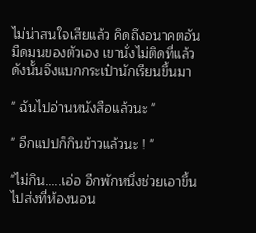ไม่น่าสนใจเสียแล้ว คิดถึงอนาคตอันมืดมนของตัวเอง เขานั่งไม่ติดที่แล้ว ดังนั้นจึงแบกกระเป๋านักเรียนขึ้นมา

" ฉันไปอ่านหนังสือแล้วนะ "

" อีกแปปก็กินข้าวแล้วนะ ! "

"ไม่กิน.....เอ่อ อีกพักหนึ่งช่วยเอาขึ้นไปส่งที่ห้องนอน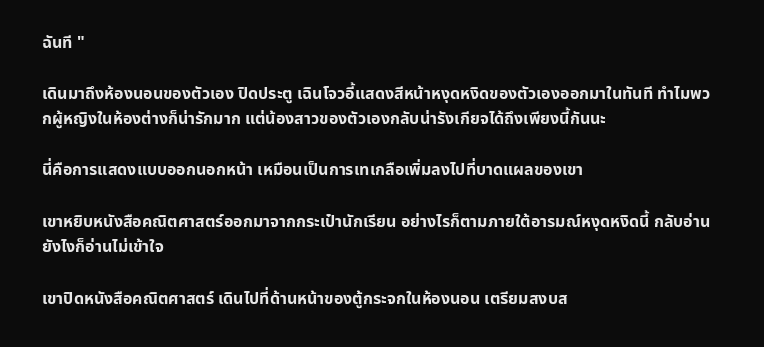ฉันที "

เดินมาถึงห้องนอนของตัวเอง ปิดประตู เฉินโจวอี้แสดงสีหน้าหงุดหงิดของตัวเองออกมาในทันที ทำไมพวกผู้หญิงในห้องต่างก็น่ารักมาก แต่น้องสาวของตัวเองกลับน่ารังเกียจได้ถึงเพียงนี้กันนะ

นี่คือการแสดงแบบออกนอกหน้า เหมือนเป็นการเทเกลือเพิ่มลงไปที่บาดแผลของเขา

เขาหยิบหนังสือคณิตศาสตร์ออกมาจากกระเป๋านักเรียน อย่างไรก็ตามภายใต้อารมณ์หงุดหงิดนี้ กลับอ่านยังไงก็อ่านไม่เข้าใจ

เขาปิดหนังสือคณิตศาสตร์ เดินไปที่ด้านหน้าของตู้กระจกในห้องนอน เตรียมสงบส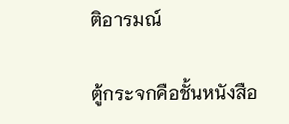ติอารมณ์

ตู้กระจกคือชั้นหนังสือ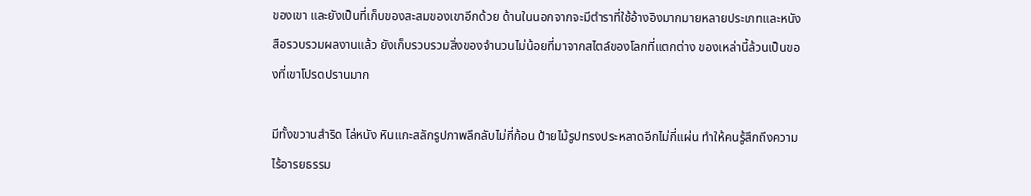ของเขา และยังเป็นที่เก็บของสะสมของเขาอีกด้วย ด้านในนอกจากจะมีตำราที่ใช้อ้างอิงมากมายหลายประเภทและหนังสือรวบรวมผลงานแล้ว ยังเก็บรวบรวมสิ่งของจำนวนไม่น้อยที่มาจากสไตล์ของโลกที่แตกต่าง ของเหล่านี้ล้วนเป็นของที่เขาโปรดปรานมาก

มีทั้งขวานสำริด โล่หนัง หินแกะสลักรูปภาพลึกลับไม่กี่ก้อน ป้ายไม้รูปทรงประหลาดอีกไม่กี่แผ่น ทำให้คนรู้สึกถึงความไร้อารยธรรม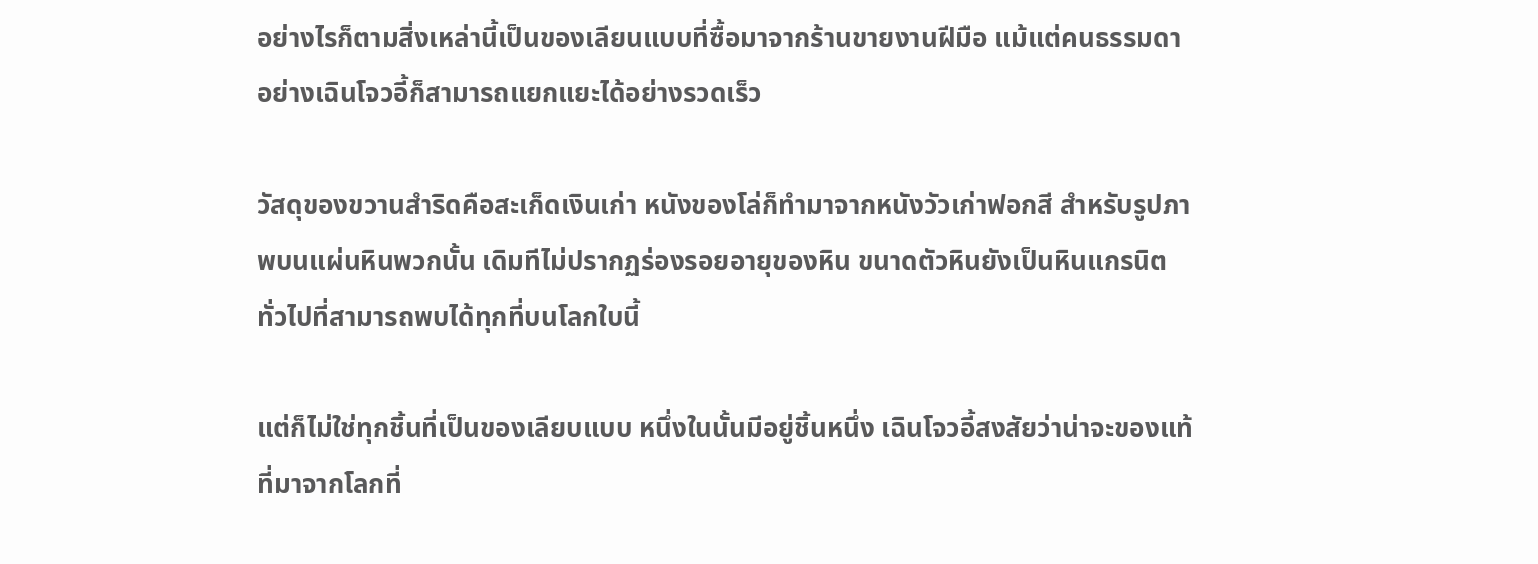อย่างไรก็ตามสิ่งเหล่านี้เป็นของเลียนแบบที่ซื้อมาจากร้านขายงานฝีมือ แม้แต่คนธรรมดาอย่างเฉินโจวอี้ก็สามารถแยกแยะได้อย่างรวดเร็ว

วัสดุของขวานสำริดคือสะเก็ดเงินเก่า หนังของโล่ก็ทำมาจากหนังวัวเก่าฟอกสี สำหรับรูปภาพบนแผ่นหินพวกนั้น เดิมทีไม่ปรากฏร่องรอยอายุของหิน ขนาดตัวหินยังเป็นหินแกรนิตทั่วไปที่สามารถพบได้ทุกที่บนโลกใบนี้

แต่ก็ไม่ใช่ทุกชิ้นที่เป็นของเลียบแบบ หนึ่งในนั้นมีอยู่ชิ้นหนึ่ง เฉินโจวอี้สงสัยว่าน่าจะของแท้ที่มาจากโลกที่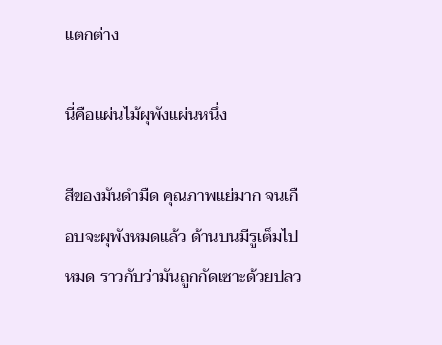แตกต่าง

นี่คือแผ่นไม้ผุพังแผ่นหนึ่ง

สีของมันดำมืด คุณภาพแย่มาก จนเกือบจะผุพังหมดแล้ว ด้านบนมีรูเต็มไปหมด ราวกับว่ามันถูกกัดเซาะด้วยปลว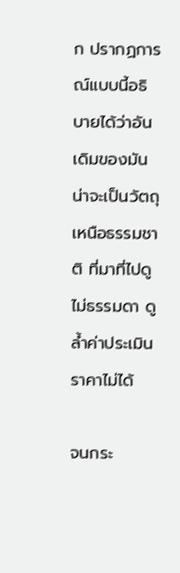ก ปรากฏการณ์แบบนี้อธิบายได้ว่าอันเดิมของมันน่าจะเป็นวัตถุเหนือธรรมชาติ ที่มาที่ไปดูไม่ธรรมดา ดูล้ำค่าประเมินราคาไม่ได้

จนกระ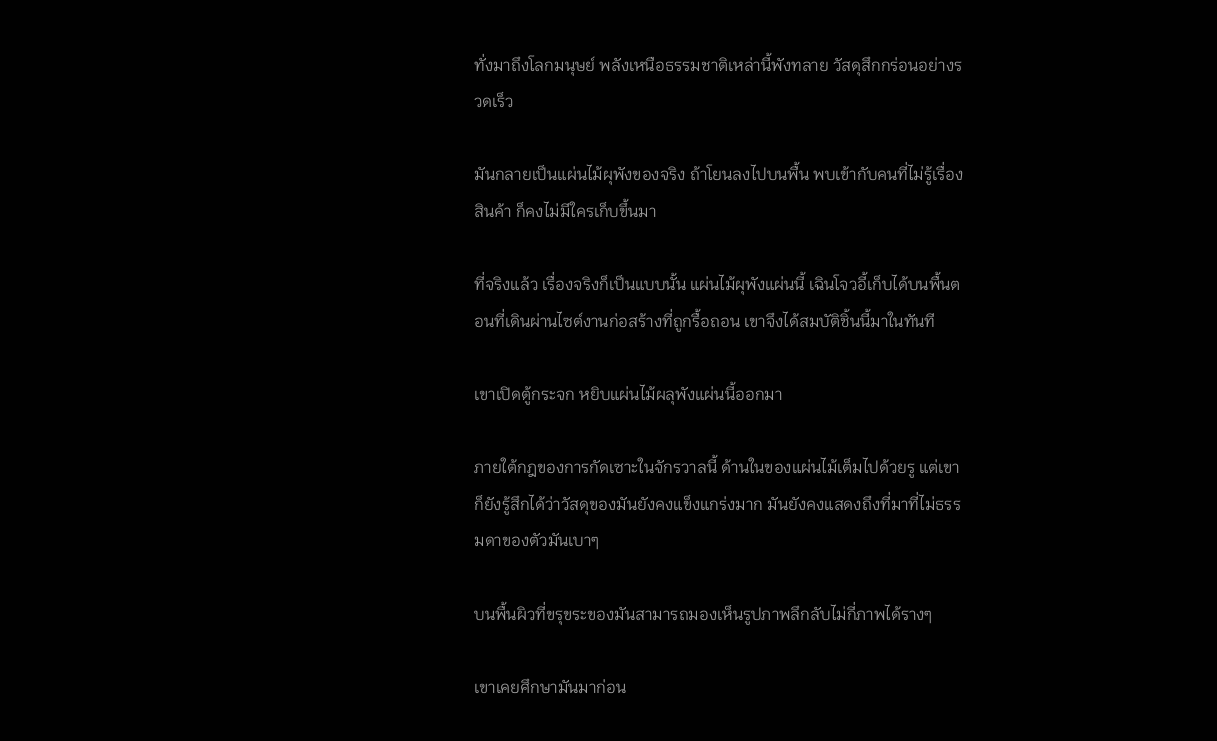ทั่งมาถึงโลกมนุษย์ พลังเหนือธรรมชาติเหล่านี้พังทลาย วัสดุสึกกร่อนอย่างรวดเร็ว

มันกลายเป็นแผ่นไม้ผุพังของจริง ถ้าโยนลงไปบนพื้น พบเข้ากับคนที่ไม่รู้เรื่องสินค้า ก็คงไม่มีใครเก็บขึ้นมา

ที่จริงแล้ว เรื่องจริงก็เป็นแบบนั้น แผ่นไม้ผุพังแผ่นนี้ เฉินโจวอี้เก็บได้บนพื้นตอนที่เดินผ่านไซต์งานก่อสร้างที่ถูกรื้อถอน เขาจึงได้สมบัติชิ้นนี้มาในทันที

เขาเปิดตู้กระจก หยิบแผ่นไม้ผลุพังแผ่นนี้ออกมา

ภายใต้กฎของการกัดเซาะในจักรวาลนี้ ด้านในของแผ่นไม้เต็มไปด้วยรู แต่เขาก็ยังรู้สึกได้ว่าวัสดุของมันยังคงแข็งแกร่งมาก มันยังคงแสดงถึงที่มาที่ไม่ธรรมดาของตัวมันเบาๆ

บนพื้นผิวที่ขรุขระของมันสามารถมองเห็นรูปภาพลึกลับไม่กี่ภาพได้รางๆ

เขาเคยศึกษามันมาก่อน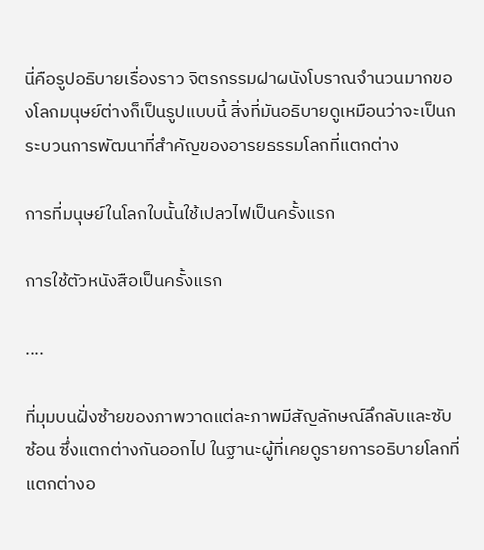นี่คือรูปอธิบายเรื่องราว จิตรกรรมฝาผนังโบราณจำนวนมากของโลกมนุษย์ต่างก็เป็นรูปแบบนี้ สิ่งที่มันอธิบายดูเหมือนว่าจะเป็นกระบวนการพัฒนาที่สำคัญของอารยธรรมโลกที่แตกต่าง

การที่มนุษย์ในโลกใบนั้นใช้เปลวไฟเป็นครั้งแรก

การใช้ตัวหนังสือเป็นครั้งแรก

....

ที่มุมบนฝั่งซ้ายของภาพวาดแต่ละภาพมีสัญลักษณ์ลึกลับและซับซ้อน ซึ่งแตกต่างกันออกไป ในฐานะผู้ที่เคยดูรายการอธิบายโลกที่แตกต่างอ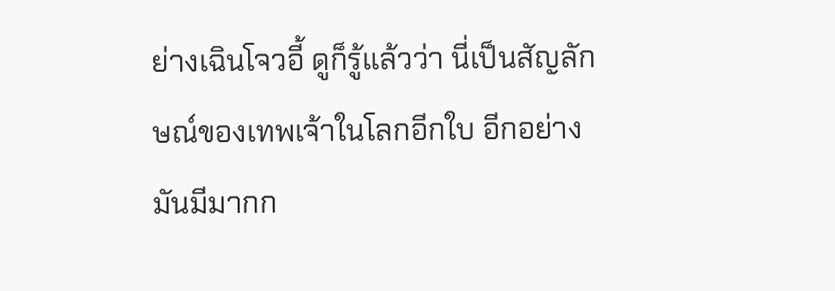ย่างเฉินโจวอี้ ดูก็รู้แล้วว่า นี่เป็นสัญลักษณ์ของเทพเจ้าในโลกอีกใบ อีกอย่างมันมีมากก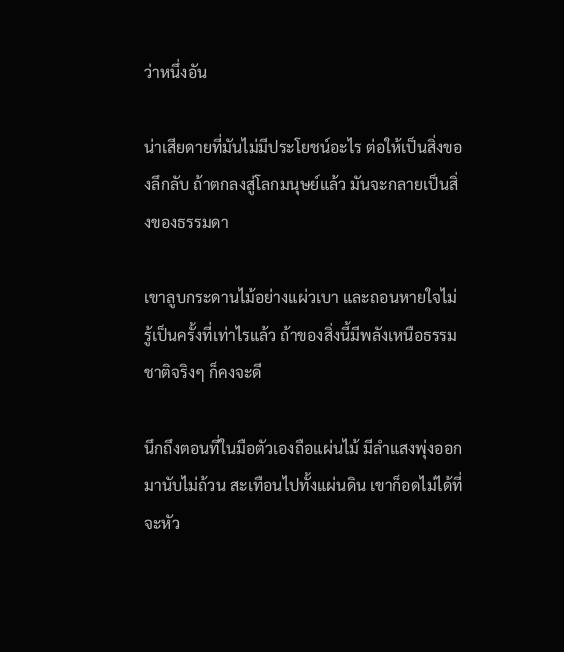ว่าหนึ่งอัน

น่าเสียดายที่มันไม่มีประโยชน์อะไร ต่อให้เป็นสิ่งของลึกลับ ถ้าตกลงสู่โลกมนุษย์แล้ว มันจะกลายเป็นสิ่งของธรรมดา

เขาลูบกระดานไม้อย่างแผ่วเบา และถอนหายใจไม่รู้เป็นครั้งที่เท่าไรแล้ว ถ้าของสิ่งนี้มีพลังเหนือธรรมชาติจริงๆ ก็คงจะดี

นึกถึงตอนที่ในมือตัวเองถือแผ่นไม้ มีลำแสงพุ่งออกมานับไม่ถ้วน สะเทือนไปทั้งแผ่นดิน เขาก็อดไม่ได้ที่จะหัว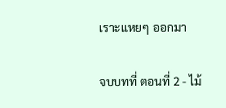เราะแหยๆ ออกมา

จบบทที่ ตอนที่ 2 - ไม้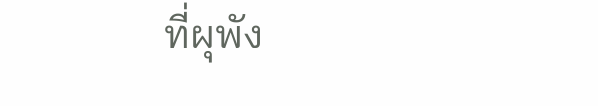ที่ผุพัง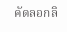คัดลอกลิ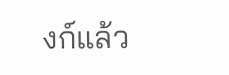งก์แล้ว